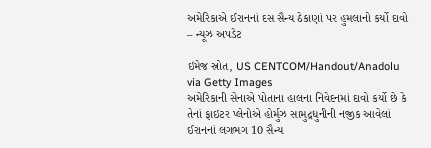અમેરિકાએ ઈરાનનાં દસ સૈન્ય ઠેકાણાં પર હુમલાનો કર્યો દાવો – ન્યૂઝ અપડેટ

ઇમેજ સ્રોત, US CENTCOM/Handout/Anadolu via Getty Images
અમેરિકાની સેનાએ પોતાના હાલના નિવેદનમાં દાવો કર્યો છે કે તેનાં ફાઇટર પ્લેનોએ હોર્મુઝ સામુદ્રધુનીની નજીક આવેલાં ઈરાનનાં લગભગ 10 સૈન્ય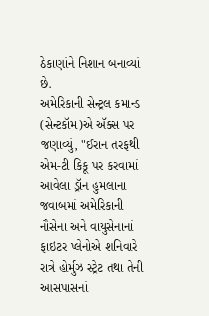ઠેકાણાંને નિશાન બનાવ્યાં છે.
અમેરિકાની સેન્ટ્રલ કમાન્ડ (સેન્ટકૉમ)એ ઍક્સ પર જણાવ્યું, "ઈરાન તરફથી એમ-ટી કિકૂ પર કરવામાં આવેલા ડ્રૉન હુમલાના જવાબમાં અમેરિકાની નૌસેના અને વાયુસેનાનાં ફાઇટર પ્લેનોએ શનિવારે રાત્રે હોર્મુઝ સ્ટ્રેટ તથા તેની આસપાસનાં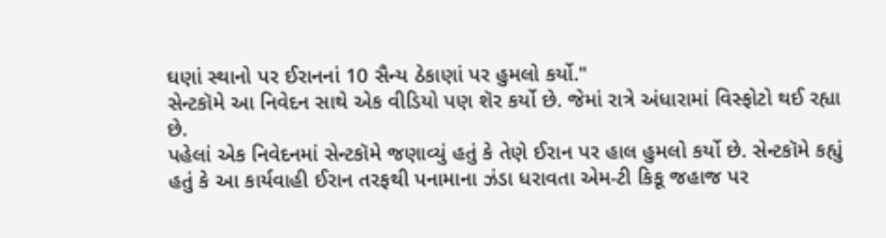ઘણાં સ્થાનો પર ઈરાનનાં 10 સૈન્ય ઠેકાણાં પર હુમલો કર્યો."
સેન્ટકૉમે આ નિવેદન સાથે એક વીડિયો પણ શૅર કર્યો છે. જેમાં રાત્રે અંધારામાં વિસ્ફોટો થઈ રહ્યા છે.
પહેલાં એક નિવેદનમાં સેન્ટકૉમે જણાવ્યું હતું કે તેણે ઈરાન પર હાલ હુમલો કર્યો છે. સેન્ટકૉમે કહ્યું હતું કે આ કાર્યવાહી ઈરાન તરફથી પનામાના ઝંડા ધરાવતા એમ-ટી કિકૂ જહાજ પર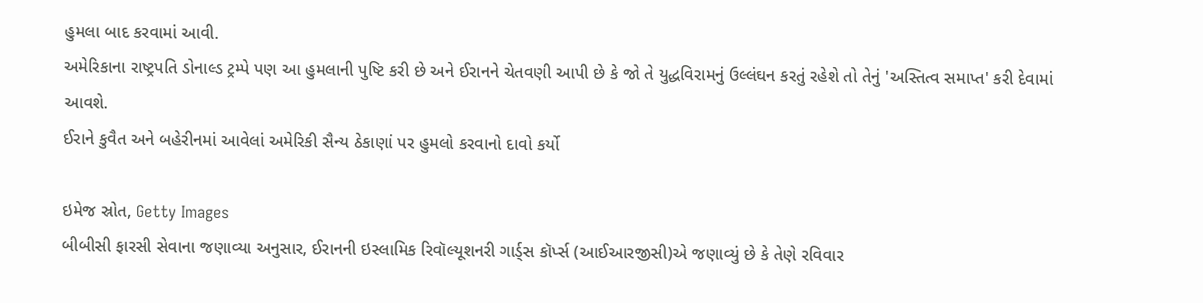હુમલા બાદ કરવામાં આવી.
અમેરિકાના રાષ્ટ્રપતિ ડોનાલ્ડ ટ્રમ્પે પણ આ હુમલાની પુષ્ટિ કરી છે અને ઈરાનને ચેતવણી આપી છે કે જો તે યુદ્ધવિરામનું ઉલ્લંઘન કરતું રહેશે તો તેનું 'અસ્તિત્વ સમાપ્ત' કરી દેવામાં આવશે.
ઈરાને કુવૈત અને બહેરીનમાં આવેલાં અમેરિકી સૈન્ય ઠેકાણાં પર હુમલો કરવાનો દાવો કર્યો

ઇમેજ સ્રોત, Getty Images
બીબીસી ફારસી સેવાના જણાવ્યા અનુસાર, ઈરાનની ઇસ્લામિક રિવૉલ્યૂશનરી ગાર્ડ્સ કૉર્પ્સ (આઈઆરજીસી)એ જણાવ્યું છે કે તેણે રવિવાર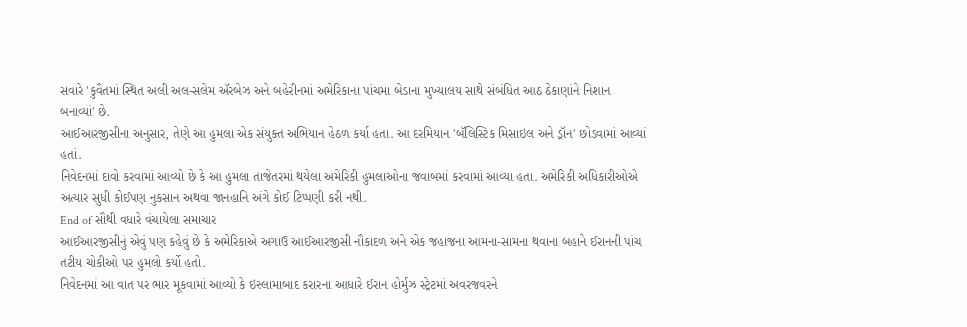સવારે 'કુવૈતમાં સ્થિત અલી અલ-સલેમ ઍરબેઝ અને બહેરીનમાં અમેરિકાના પાંચમા બેડાના મુખ્યાલય સાથે સંબંધિત આઠ ઠેકાણાંને નિશાન બનાવ્યાં' છે.
આઈઆરજીસીના અનુસાર, તેણે આ હુમલા એક સંયુક્ત અભિયાન હેઠળ કર્યા હતા. આ દરમિયાન 'બૅલિસ્ટિક મિસાઇલ અને ડ્રૉન' છોડવામાં આવ્યાં હતાં.
નિવેદનમાં દાવો કરવામાં આવ્યો છે કે આ હુમલા તાજેતરમાં થયેલા અમેરિકી હુમલાઓના જવાબમાં કરવામાં આવ્યા હતા. અમેરિકી અધિકારીઓએ અત્યાર સુધી કોઈપણ નુકસાન અથવા જાનહાનિ અંગે કોઈ ટિપ્પણી કરી નથી.
End of સૌથી વધારે વંચાયેલા સમાચાર
આઈઆરજીસીનું એવું પણ કહેવું છે કે અમેરિકાએ અગાઉ આઈઆરજીસી નૌકાદળ અને એક જહાજના આમના-સામના થવાના બહાને ઈરાનની પાંચ તટીય ચોકીઓ પર હુમલો કર્યો હતો.
નિવેદનમાં આ વાત પર ભાર મૂકવામાં આવ્યો કે ઇસ્લામાબાદ કરારના આધારે ઈરાન હોર્મુઝ સ્ટ્રેટમાં અવરજવરને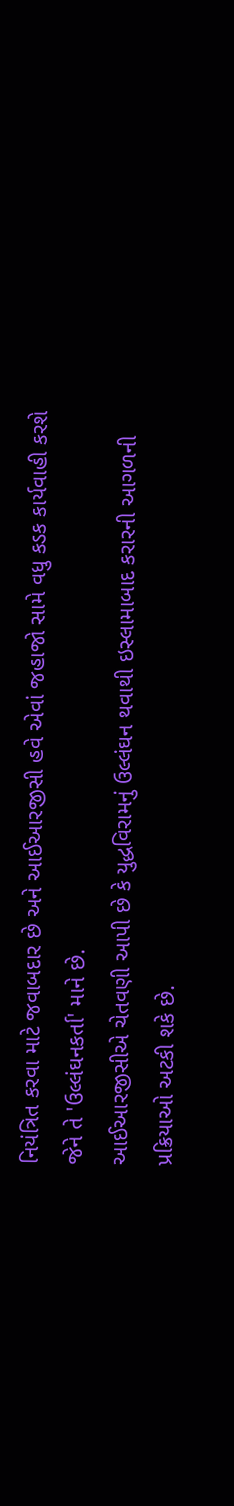નિયંત્રિત કરવા માટે જવાબદાર છે અને આઈઆરજીસી હવે એવાં જહાજો સામે વધુ કડક કાર્યવાહી કરશે જેને તે 'ઉલ્લંઘનકર્તા' માને છે.
આઈઆરજીસીએ ચેતવણી આપી છે કે યુદ્ધવિરામનું ઉલ્લંઘન થવાથી ઇસ્લામાબાદ કરારની આગળની પ્રક્રિયાઓ અટકી શકે છે.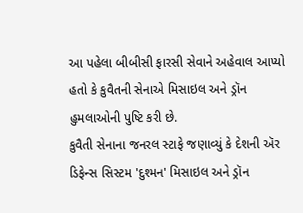આ પહેલા બીબીસી ફારસી સેવાને અહેવાલ આપ્યો હતો કે કુવૈતની સેનાએ મિસાઇલ અને ડ્રૉન હુમલાઓની પુષ્ટિ કરી છે.
કુવૈતી સેનાના જનરલ સ્ટાફે જણાવ્યું કે દેશની ઍર ડિફેન્સ સિસ્ટમ 'દુશ્મન' મિસાઇલ અને ડ્રૉન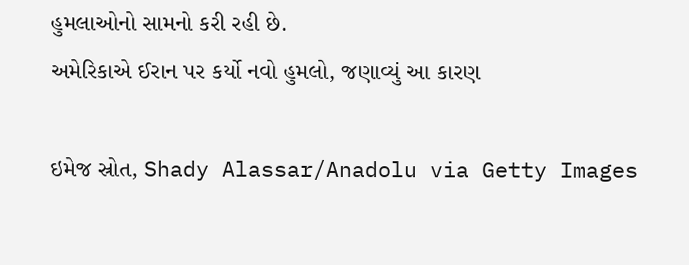હુમલાઓનો સામનો કરી રહી છે.
અમેરિકાએ ઈરાન પર કર્યો નવો હુમલો, જણાવ્યું આ કારણ

ઇમેજ સ્રોત, Shady Alassar/Anadolu via Getty Images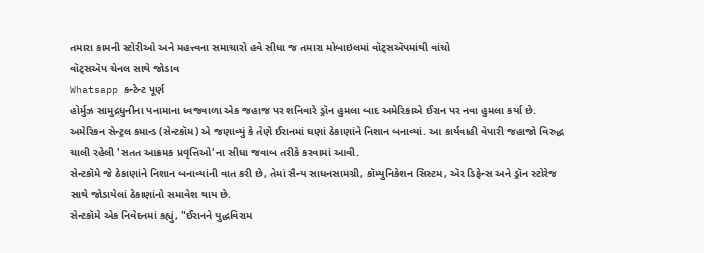તમારા કામની સ્ટોરીઓ અને મહત્ત્વના સમાચારો હવે સીધા જ તમારા મોબાઇલમાં વૉટ્સઍપમાંથી વાંચો
વૉટ્સઍપ ચેનલ સાથે જોડાવ
Whatsapp કન્ટેન્ટ પૂર્ણ
હોર્મુઝ સામુદ્રધુનીના પનામાના ધ્વજવાળા એક જહાજ પર શનિવારે ડ્રૉન હુમલા બાદ અમેરિકાએ ઈરાન પર નવા હુમલા કર્યા છે.
અમેરિકન સેન્ટ્રલ કમાન્ડ (સેન્ટકૉમ) એ જણાવ્યું કે તેણે ઈરાનમાં ઘણાં ઠેકાણાંને નિશાન બનાવ્યાં. આ કાર્યવાહી વેપારી જહાજો વિરુદ્ધ ચાલી રહેલી 'સતત આક્રમક પ્રવૃત્તિઓ'ના સીધા જવાબ તરીકે કરવામાં આવી.
સેન્ટકૉમે જે ઠેકાણાંને નિશાન બનાવ્યાંની વાત કરી છે, તેમાં સૈન્ય સાધનસામગ્રી, કૉમ્યુનિકેશન સિસ્ટમ, ઍર ડિફેન્સ અને ડ્રૉન સ્ટોરેજ સાથે જોડાયેલાં ઠેકાણાંનો સમાવેશ થાય છે.
સેન્ટકૉમે એક નિવેદનમાં કહ્યું, "ઈરાનને યુદ્ધવિરામ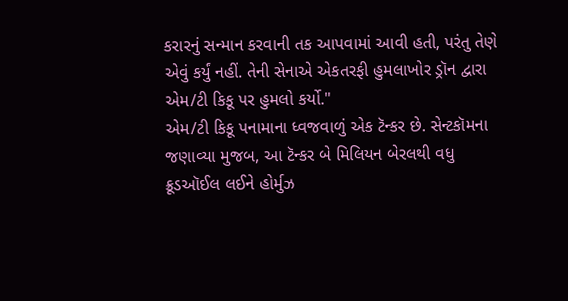કરારનું સન્માન કરવાની તક આપવામાં આવી હતી, પરંતુ તેણે એવું કર્યું નહીં. તેની સેનાએ એકતરફી હુમલાખોર ડ્રૉન દ્વારા એમ/ટી કિકૂ પર હુમલો કર્યો."
એમ/ટી કિકૂ પનામાના ધ્વજવાળું એક ટૅન્કર છે. સેન્ટકૉમના જણાવ્યા મુજબ, આ ટૅન્કર બે મિલિયન બેરલથી વધુ ક્રૂડઑઈલ લઈને હોર્મુઝ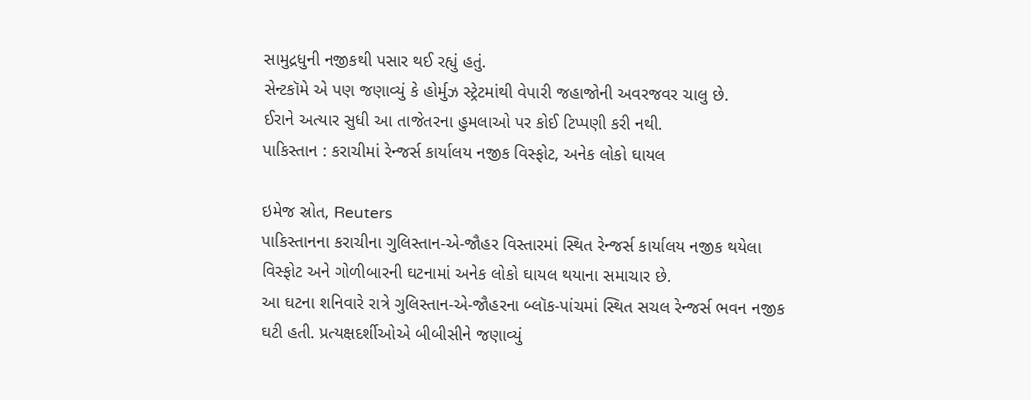સામુદ્રધુની નજીકથી પસાર થઈ રહ્યું હતું.
સેન્ટકૉમે એ પણ જણાવ્યું કે હોર્મુઝ સ્ટ્રેટમાંથી વેપારી જહાજોની અવરજવર ચાલુ છે.
ઈરાને અત્યાર સુધી આ તાજેતરના હુમલાઓ પર કોઈ ટિપ્પણી કરી નથી.
પાકિસ્તાન : કરાચીમાં રેન્જર્સ કાર્યાલય નજીક વિસ્ફોટ, અનેક લોકો ઘાયલ

ઇમેજ સ્રોત, Reuters
પાકિસ્તાનના કરાચીના ગુલિસ્તાન-એ-જૌહર વિસ્તારમાં સ્થિત રેન્જર્સ કાર્યાલય નજીક થયેલા વિસ્ફોટ અને ગોળીબારની ઘટનામાં અનેક લોકો ઘાયલ થયાના સમાચાર છે.
આ ઘટના શનિવારે રાત્રે ગુલિસ્તાન-એ-જૌહરના બ્લૉક-પાંચમાં સ્થિત સચલ રેન્જર્સ ભવન નજીક ઘટી હતી. પ્રત્યક્ષદર્શીઓએ બીબીસીને જણાવ્યું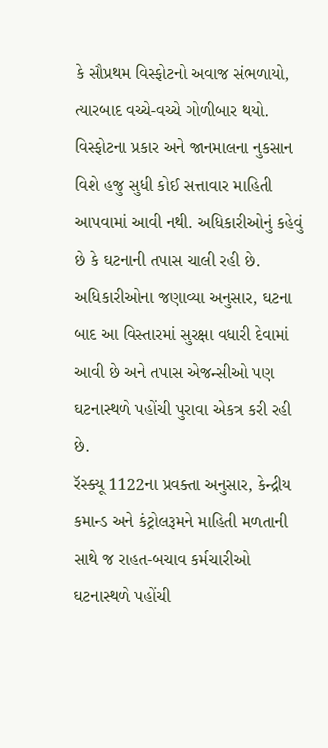કે સૌપ્રથમ વિસ્ફોટનો અવાજ સંભળાયો, ત્યારબાદ વચ્ચે-વચ્ચે ગોળીબાર થયો.
વિસ્ફોટના પ્રકાર અને જાનમાલના નુકસાન વિશે હજુ સુધી કોઈ સત્તાવાર માહિતી આપવામાં આવી નથી. અધિકારીઓનું કહેવું છે કે ઘટનાની તપાસ ચાલી રહી છે.
અધિકારીઓના જણાવ્યા અનુસાર, ઘટના બાદ આ વિસ્તારમાં સુરક્ષા વધારી દેવામાં આવી છે અને તપાસ એજન્સીઓ પણ ઘટનાસ્થળે પહોંચી પુરાવા એકત્ર કરી રહી છે.
રૅસ્ક્યૂ 1122ના પ્રવક્તા અનુસાર, કેન્દ્રીય કમાન્ડ અને કંટ્રોલરૂમને માહિતી મળતાની સાથે જ રાહત-બચાવ કર્મચારીઓ ઘટનાસ્થળે પહોંચી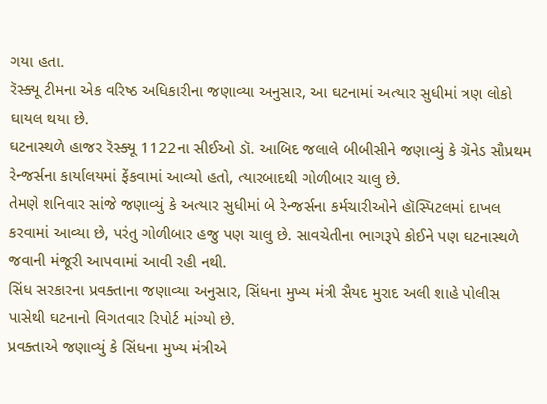ગયા હતા.
રૅસ્ક્યૂ ટીમના એક વરિષ્ઠ અધિકારીના જણાવ્યા અનુસાર, આ ઘટનામાં અત્યાર સુધીમાં ત્રણ લોકો ઘાયલ થયા છે.
ઘટનાસ્થળે હાજર રૅસ્ક્યૂ 1122ના સીઈઓ ડૉ. આબિદ જલાલે બીબીસીને જણાવ્યું કે ગ્રૅનેડ સૌપ્રથમ રેન્જર્સના કાર્યાલયમાં ફેંકવામાં આવ્યો હતો, ત્યારબાદથી ગોળીબાર ચાલુ છે.
તેમણે શનિવાર સાંજે જણાવ્યું કે અત્યાર સુધીમાં બે રેન્જર્સના કર્મચારીઓને હૉસ્પિટલમાં દાખલ કરવામાં આવ્યા છે, પરંતુ ગોળીબાર હજુ પણ ચાલુ છે. સાવચેતીના ભાગરૂપે કોઈને પણ ઘટનાસ્થળે જવાની મંજૂરી આપવામાં આવી રહી નથી.
સિંધ સરકારના પ્રવક્તાના જણાવ્યા અનુસાર, સિંધના મુખ્ય મંત્રી સૈયદ મુરાદ અલી શાહે પોલીસ પાસેથી ઘટનાનો વિગતવાર રિપોર્ટ માંગ્યો છે.
પ્રવક્તાએ જણાવ્યું કે સિંધના મુખ્ય મંત્રીએ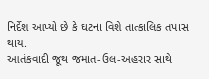નિર્દેશ આપ્યો છે કે ઘટના વિશે તાત્કાલિક તપાસ થાય.
આતંકવાદી જૂથ જમાત-ઉલ-અહરાર સાથે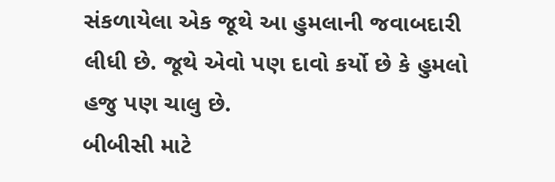સંકળાયેલા એક જૂથે આ હુમલાની જવાબદારી લીધી છે. જૂથે એવો પણ દાવો કર્યો છે કે હુમલો હજુ પણ ચાલુ છે.
બીબીસી માટે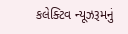કલેક્ટિવ ન્યૂઝરૂમનું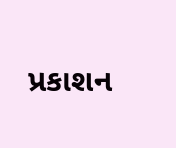પ્રકાશન